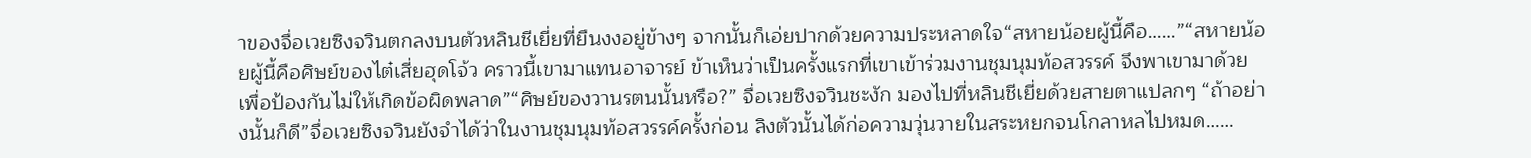าของจื่อเวยซิงจวินตกลงบนตัวหลินชีเยี่ยที่ยืนงงอยู่ข้างๆ จากนั้นก็เอ่ยปากด้วยความประหลาดใจ“สหายน้อยผู้นี้คือ……”“สหายน้อยผู้นี้คือศิษย์ของไต๋เสี่ยฮุดโจ้ว คราวนี้เขามาแทนอาจารย์ ข้าเห็นว่าเป็นครั้งแรกที่เขาเข้าร่วมงานชุมนุมท้อสวรรค์ จึงพาเขามาด้วย เพื่อป้องกันไม่ให้เกิดข้อผิดพลาด”“ศิษย์ของวานรตนนั้นหรือ?” จื่อเวยซิงจวินชะงัก มองไปที่หลินชีเยี่ยด้วยสายตาแปลกๆ “ถ้าอย่างนั้นก็ดี”จื่อเวยซิงจวินยังจำได้ว่าในงานชุมนุมท้อสวรรค์ครั้งก่อน ลิงตัวนั้นได้ก่อความวุ่นวายในสระหยกจนโกลาหลไปหมด……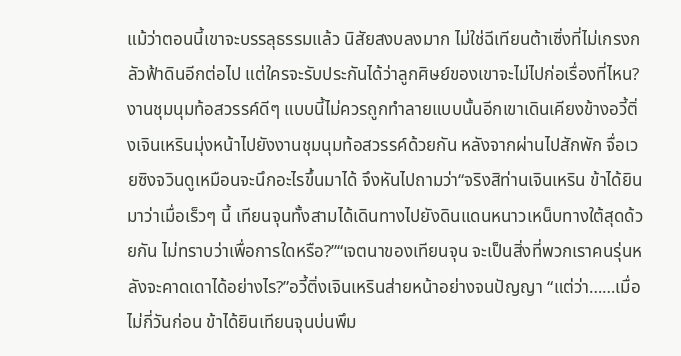แม้ว่าตอนนี้เขาจะบรรลุธรรมแล้ว นิสัยสงบลงมาก ไม่ใช่ฉีเทียนต้าเซิ่งที่ไม่เกรงกลัวฟ้าดินอีกต่อไป แต่ใครจะรับประกันได้ว่าลูกศิษย์ของเขาจะไม่ไปก่อเรื่องที่ไหน?งานชุมนุมท้อสวรรค์ดีๆ แบบนี้ไม่ควรถูกทำลายแบบนั้นอีกเขาเดินเคียงข้างอวี้ติ่งเจินเหรินมุ่งหน้าไปยังงานชุมนุมท้อสวรรค์ด้วยกัน หลังจากผ่านไปสักพัก จื่อเวยซิงจวินดูเหมือนจะนึกอะไรขึ้นมาได้ จึงหันไปถามว่า“จริงสิท่านเจินเหริน ข้าได้ยินมาว่าเมื่อเร็วๆ นี้ เทียนจุนทั้งสามได้เดินทางไปยังดินแดนหนาวเหน็บทางใต้สุดด้วยกัน ไม่ทราบว่าเพื่อการใดหรือ?”“เจตนาของเทียนจุน จะเป็นสิ่งที่พวกเราคนรุ่นหลังจะคาดเดาได้อย่างไร?”อวี้ติ่งเจินเหรินส่ายหน้าอย่างจนปัญญา “แต่ว่า……เมื่อไม่กี่วันก่อน ข้าได้ยินเทียนจุนบ่นพึม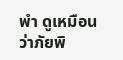พำ ดูเหมือนว่าภัยพิ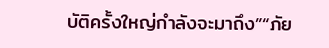บัติครั้งใหญ่กำลังจะมาถึง”“ภัย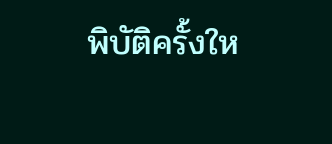พิบัติครั้งให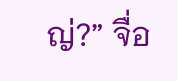ญ่?” จื่อ